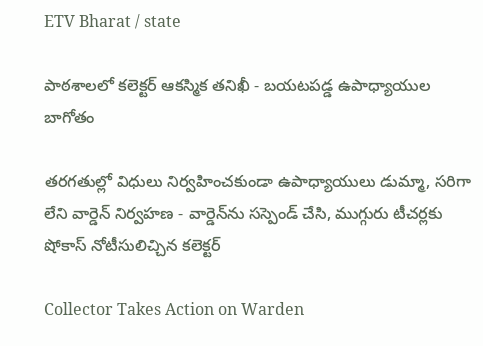ETV Bharat / state

పాఠశాలలో కలెక్టర్‌ ఆకస్మిక తనిఖీ - బయటపడ్డ ఉపాధ్యాయుల బాగోతం

తరగతుల్లో విధులు నిర్వహించకుండా ఉపాధ్యాయులు డుమ్మా, సరిగా లేని వార్డెన్ నిర్వహణ - వార్డెన్‌ను సస్పెండ్‌ చేసి, ముగ్గురు టీచర్లకు షోకాస్‌ నోటీసులిచ్చిన కలెక్టర్‌

Collector Takes Action on Warden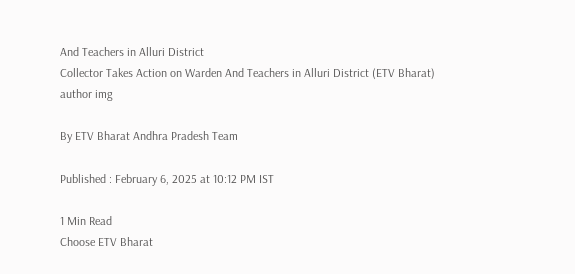And Teachers in Alluri District
Collector Takes Action on Warden And Teachers in Alluri District (ETV Bharat)
author img

By ETV Bharat Andhra Pradesh Team

Published : February 6, 2025 at 10:12 PM IST

1 Min Read
Choose ETV Bharat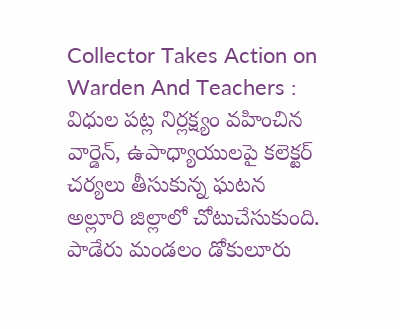Collector Takes Action on Warden And Teachers : విధుల పట్ల నిర్లక్ష్యం వహించిన వార్డెన్‌, ఉపాధ్యాయులపై కలెక్టర్‌ చర్యలు తీసుకున్న ఘటన అల్లూరి జిల్లాలో చోటుచేసుకుంది. పాడేరు మండలం డోకులూరు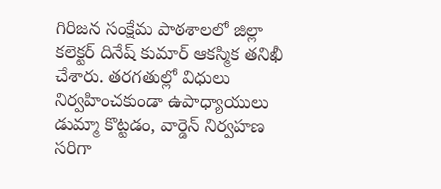గిరిజన సంక్షేమ పాఠశాలలో జిల్లా కలెక్టర్‌ దినేష్‌ కుమార్‌ ఆకస్మిక తనిఖీ చేశారు. తరగతుల్లో విధులు నిర్వహించకుండా ఉపాధ్యాయులు డుమ్మా కొట్టడం, వార్డెన్ నిర్వహణ సరిగా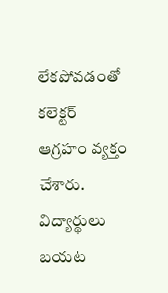లేకపోవడంతో కలెక్టర్ ఆగ్రహం వ్యక్తం చేశారు. విద్యార్థులు బయట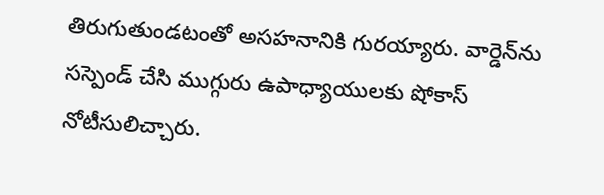తిరుగుతుండటంతో అసహనానికి గురయ్యారు. వార్డెన్‌ను సస్పెండ్‌ చేసి ముగ్గురు ఉపాధ్యాయులకు షోకాస్‌ నోటీసులిచ్చారు.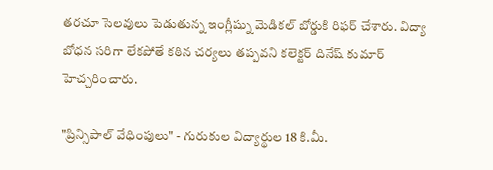తరచూ సెలవులు పెడుతున్న ఇంగ్లీష్ను మెడికల్ బోర్డుకి రిఫర్ చేశారు. విద్యా బోధన సరిగా లేకపోతే కఠిన చర్యలు తప్పవని కలెక్టర్ దినేష్‌ కుమార్‌ హెచ్చరించారు.

"ప్రిన్సిపాల్ వేధింపులు" - గురుకుల విద్యార్థుల 18 కి.మీ.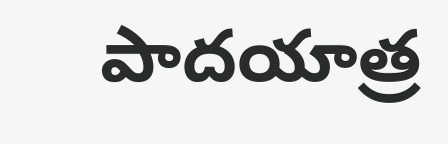పాదయాత్ర